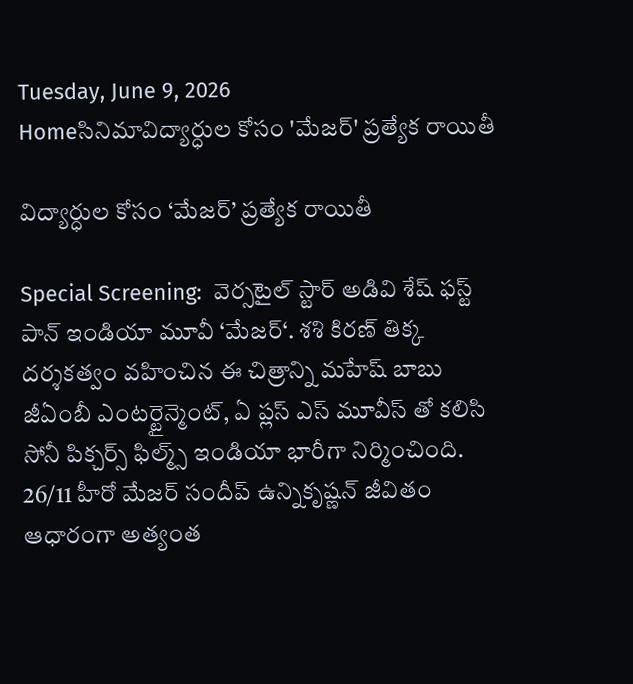Tuesday, June 9, 2026
Homeసినిమావిద్యార్ధుల కోసం 'మేజర్' ప్రత్యేక రాయితీ

విద్యార్ధుల కోసం ‘మేజర్’ ప్రత్యేక రాయితీ

Special Screening:  వెర్సటైల్ స్టార్ అడివి శేష్ ఫస్ట్ పాన్ ఇండియా మూవీ ‘మేజర్‘. శశి కిరణ్ తిక్క దర్శకత్వం వహించిన ఈ చిత్రాన్ని మహేష్ బాబు జీఏంబీ ఎంటర్టైన్మెంట్, ఏ ప్లస్ ఎస్ మూవీస్ తో కలిసి సోనీ పిక్చర్స్ ఫిల్మ్స్ ఇండియా భారీగా నిర్మించింది. 26/11 హీరో మేజర్ సందీప్ ఉన్నికృష్ణన్ జీవితం ఆధారంగా అత్యంత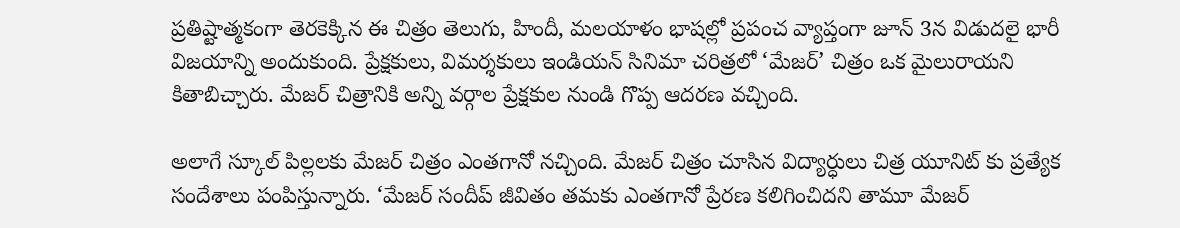ప్రతిష్టాత్మకంగా తెరకెక్కిన ఈ చిత్రం తెలుగు, హిందీ, మలయాళం భాషల్లో ప్రపంచ వ్యాప్తంగా జూన్ 3న విడుదలై భారీ విజయాన్ని అందుకుంది. ప్రేక్షకులు, విమర్శకులు ఇండియన్ సినిమా చరిత్రలో ‘మేజర్’ చిత్రం ఒక మైలురాయని కితాబిచ్చారు. మేజర్ చిత్రానికి అన్ని వర్గాల ప్రేక్షకుల నుండి గొప్ప ఆదరణ వచ్చింది.

అలాగే స్కూల్ పిల్లలకు మేజర్ చిత్రం ఎంతగానో నచ్చింది. మేజర్ చిత్రం చూసిన విద్యార్ధులు చిత్ర యూనిట్ కు ప్రత్యేక సందేశాలు పంపిస్తున్నారు. ‘మేజర్ సందీప్ జీవితం తమకు ఎంతగానో ప్రేరణ కలిగించిదని తామూ మేజర్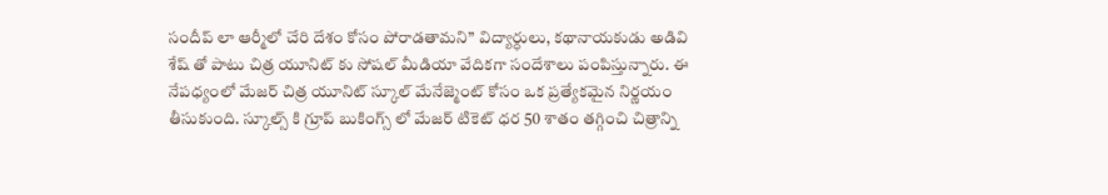సందీప్ లా ఆర్మీలో చేరి దేశం కోసం పోరాడతామని” విద్యార్ధులు, కథానాయకుడు అడివి శేష్ తో పాటు చిత్ర యూనిట్ కు సోషల్ మీడియా వేదికగా సందేశాలు పంపిస్తున్నారు. ఈ నేపధ్యంలో మేజర్ చిత్ర యూనిట్ స్కూల్ మేనేజ్మెంట్ కోసం ఒక ప్రత్యేకమైన నిర్ణయం తీసుకుంది. స్కూల్స్ కి గ్రూప్ బుకింగ్స్ లో మేజర్ టికెట్ ధర 50 శాతం తగ్గించి చిత్రాన్ని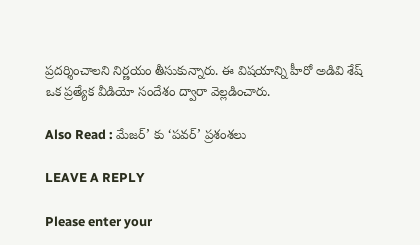ప్రదర్శించాలని నిర్ణయం తీసుకున్నారు. ఈ విషయాన్ని హీరో అడివి శేష్ ఒక ప్రత్యేక వీడియో సందేశం ద్వారా వెల్లడించారు.

Also Read : మేజర్’ కు ‘పవర్’ ప్రశంశలు

LEAVE A REPLY

Please enter your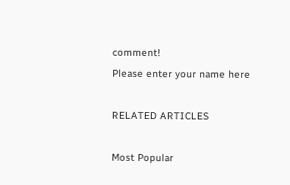comment!
Please enter your name here

RELATED ARTICLES

Most Popular